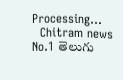Processing...
  Chitram news
No.1 తెలుగు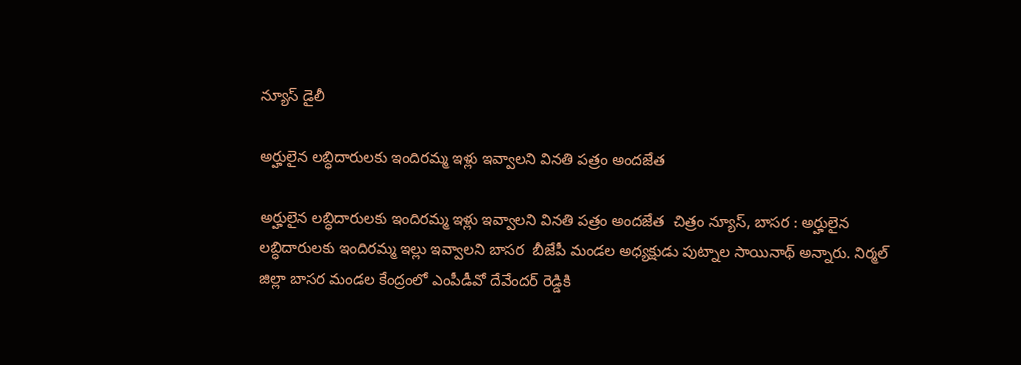న్యూస్ డైలీ

అర్హులైన లబ్ధిదారులకు ఇందిరమ్మ ఇళ్లు ఇవ్వాలని వినతి పత్రం అందజేత

అర్హులైన లబ్ధిదారులకు ఇందిరమ్మ ఇళ్లు ఇవ్వాలని వినతి పత్రం అందజేత  చిత్రం న్యూస్, బాసర : అర్హులైన లబ్ధిదారులకు ఇందిరమ్మ ఇల్లు ఇవ్వాలని బాసర  బీజేపీ మండల అధ్యక్షుడు పుట్నాల సాయినాథ్ అన్నారు. నిర్మల్ జిల్లా బాసర మండల కేంద్రంలో ఎంపీడీవో దేవేందర్ రెడ్డికి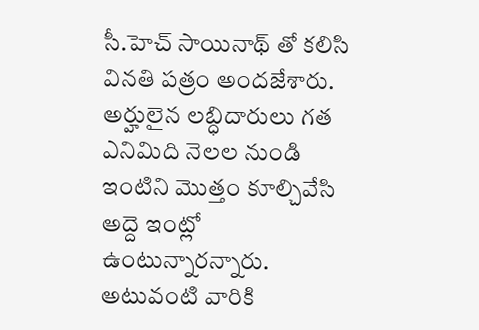సీ.హెచ్ సాయినాథ్ తో కలిసి వినతి పత్రం అందజేశారు. అర్హులైన లబ్ధిదారులు గత ఎనిమిది నెలల నుండి ఇంటిని మొత్తం కూల్చివేసి అద్దె ఇంట్లో ఉంటున్నారన్నారు. అటువంటి వారికి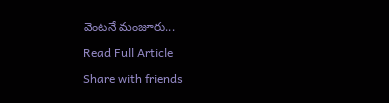వెంటనే మంజూరు...

Read Full Article

Share with friends